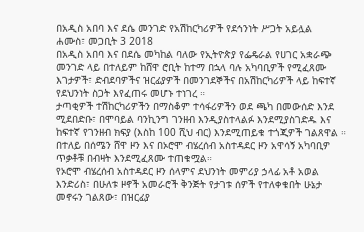በአዲስ አበባ እና ደሴ መንገድ የአሽከርካሪዎች የደኅንነት ሥጋት አይሏል
ሐሙስ፣ መጋቢት 3 2018
በአዲስ አበባ እና በደሴ መካከል ባለው የኢትዮጵያ የፌዴራል የሀገር አቋራጭ መንገድ ላይ በተለይም ከሸዋ ሮቢት ከተማ በኋላ ባሉ አካባቢዎች የሚፈጸሙ እገታዎች፣ ድብደባዎችና ዝርፊያዎች በመንገደኞችና በአሽከርካሪዎች ላይ ከፍተኛ የደህንነት ስጋት እየፈጠሩ መሆኑ ተነገረ ።
ታጣቂዎች ተሽከርካሪዎችን በማስቆም ተሳፋሪዎችን ወደ ጫካ በመውሰድ እንደ ሚደበድቡ፣ በሞባይል ባንኪንግ ገንዘብ እንዲያስተላልፉ እንደሚያስገድዱ እና ከፍተኛ የገንዘብ ክፍያ (እስከ 100 ሺህ ብር) እንደሚጠይቁ ተጎጂዎች ገልጸዋል ። በተለይ በሰሜን ሸዋ ዞን እና በኦሮሞ ብሄረሰብ አስተዳደር ዞን አዋሳኝ አካባቢዎ ጥቃቶቹ በብዛት እንደሚፈጸሙ ተጠቁሟል።
የኦሮሞ ብሄረሰብ አስተዳደር ዞን ሰላምና ደህንነት መምሪያ ኃላፊ አቶ አወል እንድሪስ፣ በሁለቱ ዞኖች አመራሮች ቅንጅት የታገቱ ሰዎች የተለቀቁበት ሁኔታ መኖሩን ገልጸው፣ በዝርፊያ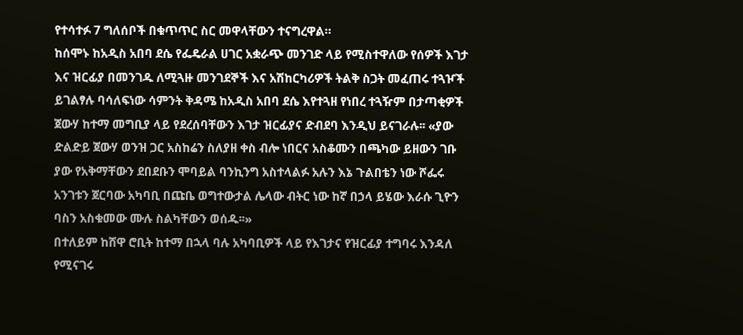የተሳተፉ 7 ግለሰቦች በቁጥጥር ስር መዋላቸውን ተናግረዋል።
ከሰሞኑ ከአዲስ አበባ ደሴ የፌዴራል ሀገር አቋራጭ መንገድ ላይ የሚስተዋለው የሰዎች እገታ እና ዝርፊያ በመንገዱ ለሚጓዙ መንገደኞች እና አሽከርካሪዎች ትልቅ ስጋት መፈጠሩ ተጓዦች ይገልፃሉ ባሳለፍነው ሳምንት ቅዳሜ ከአዲስ አበባ ደሴ እየተጓዘ የነበረ ተጓዥም በታጣቂዎች ጀውሃ ከተማ መግቢያ ላይ የደረሰባቸውን እገታ ዝርፊያና ድብደባ እንዲህ ይናገራሉ፡፡ «ያው ድልድይ ጀውሃ ወንዝ ጋር አስከሬን ስለያዘ ቀስ ብሎ ነበርና አስቆሙን በጫካው ይዘውን ገቡ ያው የአቅማቸውን ደበደቡን ሞባይል ባንኪንግ አስተላልፉ አሉን እኔ ጉልበቴን ነው ሾፌሩ አንገቱን ጀርባው አካባቢ በጩቤ ወግተውታል ሌላው ብትር ነው ከኛ በኃላ ይሄው እራሱ ጊዮን ባስን አስቁመው ሙሉ ስልካቸውን ወሰዱ፡፡»
በተለይም ከሸዋ ሮቢት ከተማ በኋላ ባሉ አካባቢዎች ላይ የእገታና የዝርፊያ ተግባሩ እንዳለ የሚናገሩ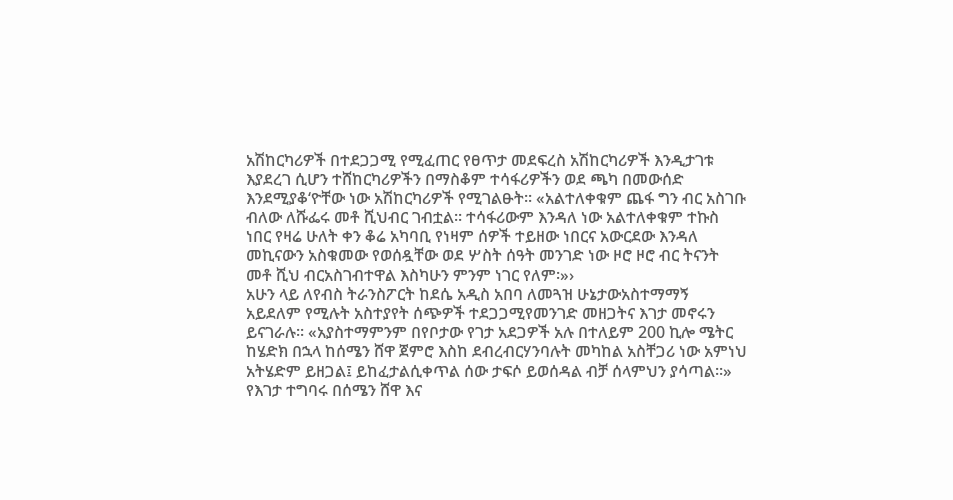አሽከርካሪዎች በተደጋጋሚ የሚፈጠር የፀጥታ መደፍረስ አሽከርካሪዎች እንዲታገቱ እያደረገ ሲሆን ተሸከርካሪዎችን በማስቆም ተሳፋሪዎችን ወደ ጫካ በመውሰድ እንደሚያቆ‘ዮቸው ነው አሽከርካሪዎች የሚገልፁት፡፡ «አልተለቀቁም ጨፋ ግን ብር አስገቡ ብለው ለሹፌሩ መቶ ሺህብር ገብቷል፡፡ ተሳፋሪውም እንዳለ ነው አልተለቀቁም ተኩስ ነበር የዛሬ ሁለት ቀን ቆሬ አካባቢ የነዛም ሰዎች ተይዘው ነበርና አውርደው እንዳለ መኪናውን አስቁመው የወሰዷቸው ወደ ሦስት ሰዓት መንገድ ነው ዞሮ ዞሮ ብር ትናንት መቶ ሺህ ብርአስገብተዋል እስካሁን ምንም ነገር የለም፡»›
አሁን ላይ ለየብስ ትራንስፖርት ከደሴ አዲስ አበባ ለመጓዝ ሁኔታውአስተማማኝ አይደለም የሚሉት አስተያየት ሰጭዎች ተደጋጋሚየመንገድ መዘጋትና እገታ መኖሩን ይናገራሉ፡፡ «አያስተማምንም በየቦታው የገታ አደጋዎች አሉ በተለይም 200 ኪሎ ሜትር ከሄድክ በኋላ ከሰሜን ሸዋ ጀምሮ እስከ ደብረብርሃንባሉት መካከል አስቸጋሪ ነው አምነህ አትሄድም ይዘጋል፤ ይከፈታልሲቀጥል ሰው ታፍሶ ይወሰዳል ብቻ ሰላምህን ያሳጣል፡፡»
የእገታ ተግባሩ በሰሜን ሸዋ እና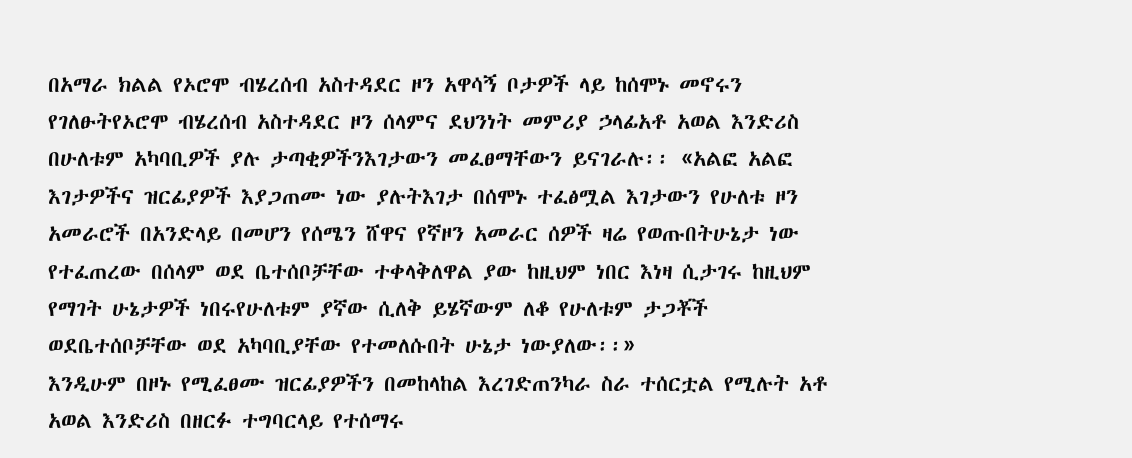በአማራ ክልል የኦሮሞ ብሄረሰብ አስተዳደር ዞን አዋሳኝ ቦታዎች ላይ ከሰሞኑ መኖሩን የገለፁትየኦሮሞ ብሄረሰብ አስተዳደር ዞን ሰላምና ደህንነት መምሪያ ኃላፊአቶ አወል እንድሪስ በሁለቱም አካባቢዎች ያሉ ታጣቂዎችንእገታውን መፈፀማቸውን ይናገራሉ፡፡ «አልፎ አልፎ እገታዎችና ዝርፊያዎች እያጋጠሙ ነው ያሉትእገታ በሰሞኑ ተፈፅሟል እገታውን የሁለቱ ዞን አመራሮች በአንድላይ በመሆን የሰሜን ሸዋና የኛዞን አመራር ሰዎች ዛሬ የወጡበትሁኔታ ነው የተፈጠረው በሰላም ወደ ቤተሰቦቻቸው ተቀላቅለዋል ያው ከዚህም ነበር እነዛ ሲታገሩ ከዚህም የማገት ሁኔታዎች ነበሩየሁለቱም ያኛው ሲለቅ ይሄኛውም ለቆ የሁለቱም ታጋቾች ወደቤተሰቦቻቸው ወደ አካባቢያቸው የተመለሱበት ሁኔታ ነውያለው፡፡»
እንዲሁም በዞኑ የሚፈፀሙ ዝርፊያዎችን በመከላከል እረገድጠንካራ ስራ ተሰርቷል የሚሉት አቶ አወል እንድሪስ በዘርፉ ተግባርላይ የተሰማሩ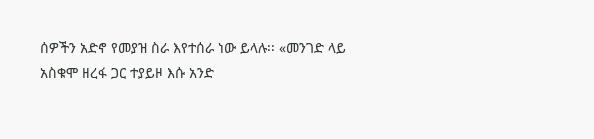ሰዎችን አድኖ የመያዝ ስራ እየተሰራ ነው ይላሉ፡፡ «መንገድ ላይ አስቁሞ ዘረፋ ጋር ተያይዞ እሱ አንድ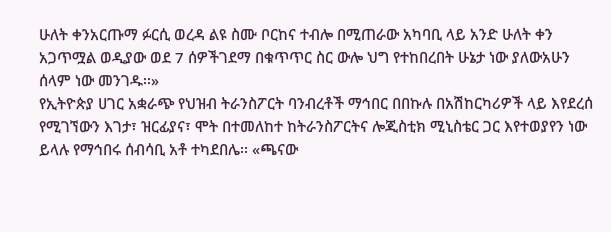ሁለት ቀንአርጡማ ፉርሲ ወረዳ ልዩ ስሙ ቦርከና ተብሎ በሚጠራው አካባቢ ላይ አንድ ሁለት ቀን አጋጥሟል ወዲያው ወደ 7 ሰዎችገደማ በቁጥጥር ስር ውሎ ህግ የተከበረበት ሁኔታ ነው ያለውአሁን ሰላም ነው መንገዱ፡፡»
የኢትዮጵያ ሀገር አቋራጭ የህዝብ ትራንስፖርት ባንብረቶች ማኅበር በበኩሉ በአሽከርካሪዎች ላይ እየደረሰ የሚገኘውን እገታ፣ ዝርፊያና፣ ሞት በተመለከተ ከትራንስፖርትና ሎጂስቲክ ሚኒስቴር ጋር እየተወያየን ነው ይላሉ የማኅበሩ ሰብሳቢ አቶ ተካደበሌ፡፡ «ጫናው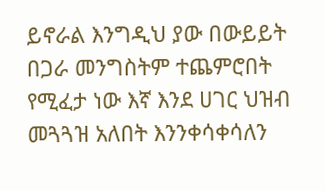ይኖራል እንግዲህ ያው በውይይት በጋራ መንግስትም ተጨምሮበት የሚፈታ ነው እኛ እንደ ሀገር ህዝብ መጓጓዝ አለበት እንንቀሳቀሳለን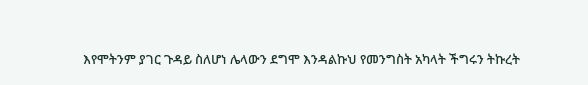እየሞትንም ያገር ጉዳይ ስለሆነ ሌላውን ደግሞ እንዳልኩህ የመንግስት አካላት ችግሩን ትኩረት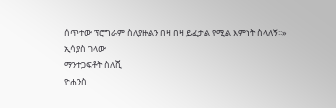ሰጥተው ፕሮግራም ስለያዙልን በዛ በዛ ይፈታል የሚል እምነት ስላለኝ፡፡»
ኢሳያስ ገላው
ማንተጋፍቶት ስለሺ
ዮሐንስ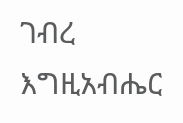ገብረ እግዚአብሔር